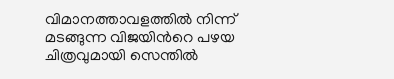വിമാനത്താവളത്തിൽ നിന്ന് മടങ്ങുന്ന വിജയിന്‍റെ പഴയ ചിത്രവുമായി സെന്തിൽ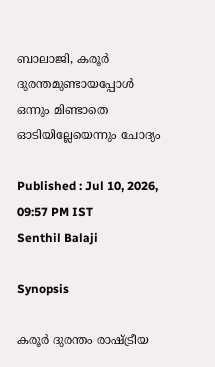ബാലാജി, കരൂർ ദുരന്തമുണ്ടായപ്പോൾ ഒന്നും മിണ്ടാതെ ഓടിയില്ലേയെന്നും ചോദ്യം

Published : Jul 10, 2026, 09:57 PM IST
Senthil Balaji

Synopsis

കരൂർ ദുരന്തം രാഷ്ട്രീയ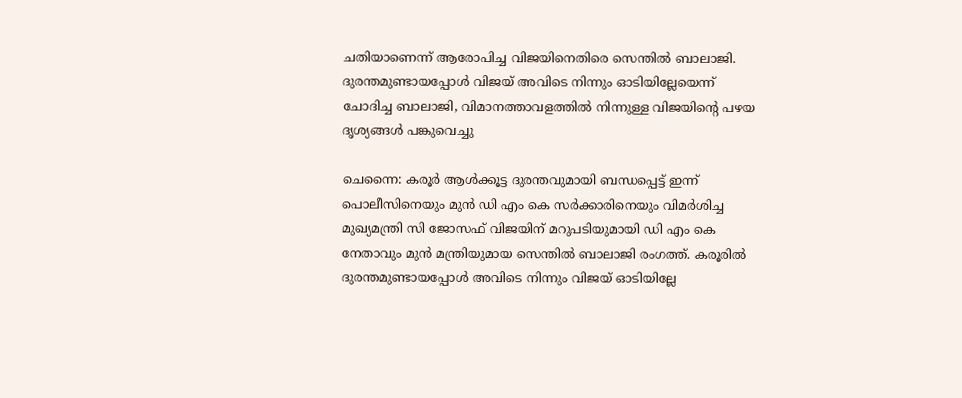ചതിയാണെന്ന് ആരോപിച്ച വിജയിനെതിരെ സെന്തിൽ ബാലാജി. ദുരന്തമുണ്ടായപ്പോൾ വിജയ് അവിടെ നിന്നും ഓടിയില്ലേയെന്ന് ചോദിച്ച ബാലാജി, വിമാനത്താവളത്തിൽ നിന്നുള്ള വിജയിന്റെ പഴയ ദൃശ്യങ്ങൾ പങ്കുവെച്ചു

ചെന്നൈ: കരൂർ ആൾക്കൂട്ട ദുരന്തവുമായി ബന്ധപ്പെട്ട് ഇന്ന് പൊലീസിനെയും മുൻ ഡി എം കെ സർക്കാരിനെയും വിമർശിച്ച മുഖ്യമന്ത്രി സി ജോസഫ് വിജയിന് മറുപടിയുമായി ഡി എം കെ നേതാവും മുൻ മന്ത്രിയുമായ സെന്തിൽ ബാലാജി രംഗത്ത്. കരൂരിൽ ദുരന്തമുണ്ടായപ്പോൾ അവിടെ നിന്നും വിജയ് ഓടിയില്ലേ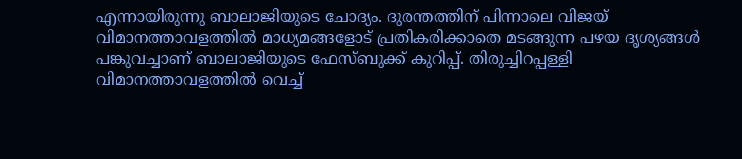എന്നായിരുന്നു ബാലാജിയുടെ ചോദ്യം. ദുരന്തത്തിന് പിന്നാലെ വിജയ് വിമാനത്താവളത്തിൽ മാധ്യമങ്ങളോട് പ്രതികരിക്കാതെ മടങ്ങുന്ന പഴയ ദൃശ്യങ്ങൾ പങ്കുവച്ചാണ് ബാലാജിയുടെ ഫേസ്ബുക്ക് കുറിപ്പ്. തിരുച്ചിറപ്പള്ളി വിമാനത്താവളത്തിൽ വെച്ച്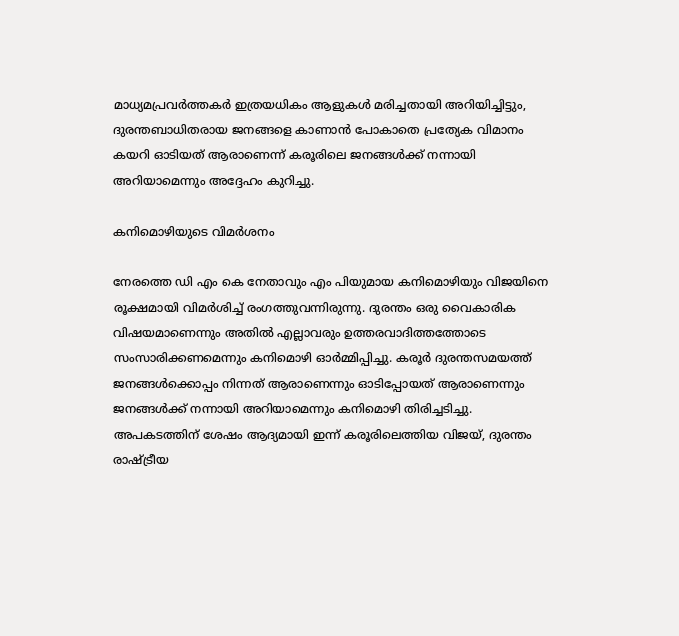മാധ്യമപ്രവർത്തകർ ഇത്രയധികം ആളുകൾ മരിച്ചതായി അറിയിച്ചിട്ടും, ദുരന്തബാധിതരായ ജനങ്ങളെ കാണാൻ പോകാതെ പ്രത്യേക വിമാനം കയറി ഓടിയത് ആരാണെന്ന് കരൂരിലെ ജനങ്ങൾക്ക് നന്നായി അറിയാമെന്നും അദ്ദേഹം കുറിച്ചു.

കനിമൊഴിയുടെ വിമർശനം

നേരത്തെ ഡി എം കെ നേതാവും എം പിയുമായ കനിമൊഴിയും വിജയിനെ രൂക്ഷമായി വിമർശിച്ച് രംഗത്തുവന്നിരുന്നു. ദുരന്തം ഒരു വൈകാരിക വിഷയമാണെന്നും അതിൽ എല്ലാവരും ഉത്തരവാദിത്തത്തോടെ സംസാരിക്കണമെന്നും കനിമൊഴി ഓർമ്മിപ്പിച്ചു. കരൂർ ദുരന്തസമയത്ത് ജനങ്ങൾക്കൊപ്പം നിന്നത് ആരാണെന്നും ഓടിപ്പോയത് ആരാണെന്നും ജനങ്ങൾക്ക് നന്നായി അറിയാമെന്നും കനിമൊഴി തിരിച്ചടിച്ചു. അപകടത്തിന് ശേഷം ആദ്യമായി ഇന്ന് കരൂരിലെത്തിയ വിജയ്, ദുരന്തം രാഷ്ട്രീയ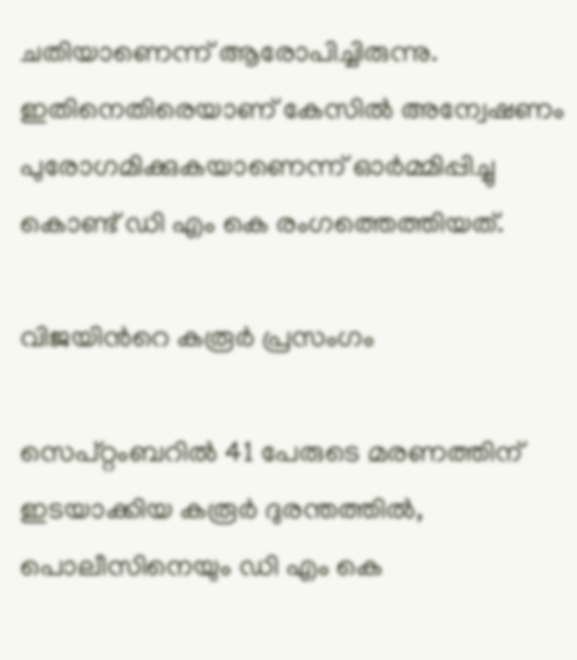ചതിയാണെന്ന് ആരോപിച്ചിരുന്നു. ഇതിനെതിരെയാണ് കേസിൽ അന്വേഷണം പുരോഗമിക്കുകയാണെന്ന് ഓർമ്മിപ്പിച്ചു കൊണ്ട് ഡി എം കെ രംഗത്തെത്തിയത്.

വിജയിന്‍റെ കരൂർ പ്രസംഗം

സെപ്റ്റംബറിൽ 41 പേരുടെ മരണത്തിന് ഇടയാക്കിയ കരൂർ ദുരന്തത്തിൽ, പൊലീസിനെയും ഡി എം കെ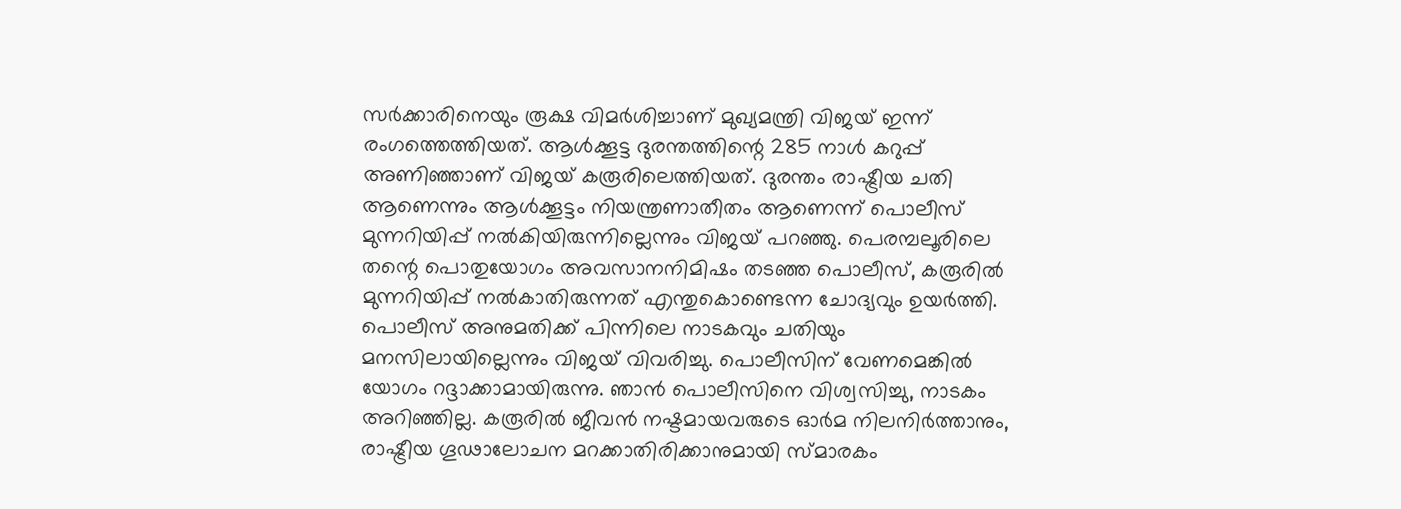സർക്കാരിനെയും രൂക്ഷ വിമർശിച്ചാണ് മുഖ്യമന്ത്രി വിജയ് ഇന്ന് രംഗത്തെത്തിയത്. ആൾക്കൂട്ട ദുരന്തത്തിന്റെ 285 നാൾ കറുപ്പ് അണിഞ്ഞാണ് വിജയ് കരൂരിലെത്തിയത്. ദുരന്തം രാഷ്ട്രീയ ചതി ആണെന്നും ആൾക്കൂട്ടം നിയന്ത്രണാതീതം ആണെന്ന് പൊലീസ് മുന്നറിയിപ്പ് നൽകിയിരുന്നില്ലെന്നും വിജയ് പറഞ്ഞു. പെരമ്പലൂരിലെ തന്റെ പൊതുയോഗം അവസാനനിമിഷം തടഞ്ഞ പൊലീസ്, കരൂരിൽ മുന്നറിയിപ്പ് നൽകാതിരുന്നത് എന്തുകൊണ്ടെന്ന ചോദ്യവും ഉയർത്തി. പൊലീസ് അനുമതിക്ക് പിന്നിലെ നാടകവും ചതിയും മനസിലായില്ലെന്നും വിജയ് വിവരിച്ചു. പൊലീസിന് വേണമെങ്കിൽ യോഗം റദ്ദാക്കാമായിരുന്നു. ഞാൻ പൊലീസിനെ വിശ്വസിച്ചു, നാടകം അറിഞ്ഞില്ല. കരൂരിൽ ജീവൻ നഷ്ടമായവരുടെ ഓർമ നിലനിർത്താനും, രാഷ്ട്രീയ ഗൂഢാലോചന മറക്കാതിരിക്കാനുമായി സ്മാരകം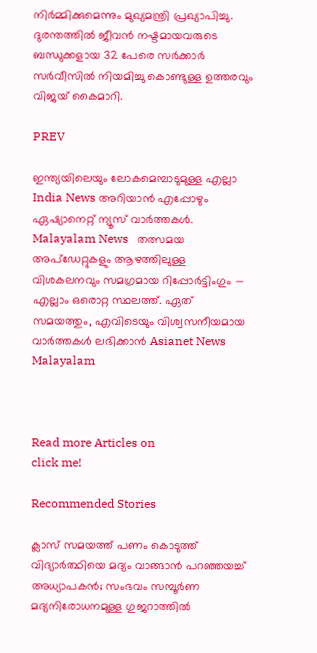നിർമ്മിക്കുമെന്നും മുഖ്യമന്ത്രി പ്രഖ്യാപിച്ചു. ദുരന്തത്തിൽ ജീവൻ നഷ്ടമായവരുടെ ബന്ധുക്കളായ 32 പേരെ സർക്കാർ സർവീസിൽ നിയമിച്ചു കൊണ്ടുള്ള ഉത്തരവും വിജയ് കൈമാറി.

PREV

ഇന്ത്യയിലെയും ലോകമെമ്പാടുമുള്ള എല്ലാ India News അറിയാൻ എപ്പോഴും ഏഷ്യാനെറ്റ് ന്യൂസ് വാർത്തകൾ. Malayalam News   തത്സമയ അപ്‌ഡേറ്റുകളും ആഴത്തിലുള്ള വിശകലനവും സമഗ്രമായ റിപ്പോർട്ടിംഗും — എല്ലാം ഒരൊറ്റ സ്ഥലത്ത്. ഏത് സമയത്തും, എവിടെയും വിശ്വസനീയമായ വാർത്തകൾ ലഭിക്കാൻ Asianet News Malayalam



Read more Articles on
click me!

Recommended Stories

ക്ലാസ് സമയത്ത് പണം കൊടുത്ത് വിദ്യാർത്ഥിയെ മദ്യം വാങ്ങാൻ പറഞ്ഞയച്ച് അധ്യാപകൻ; സംഭവം സമ്പൂർണ മദ്യനിരോധനമുള്ള ഗുജറാത്തിൽ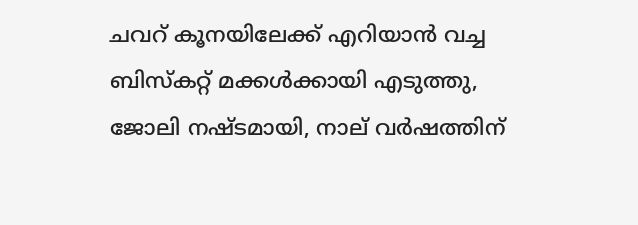ചവറ് കൂനയിലേക്ക് എറിയാൻ വച്ച ബിസ്കറ്റ് മക്കൾക്കായി എടുത്തു, ജോലി നഷ്ടമായി, നാല് വർഷത്തിന്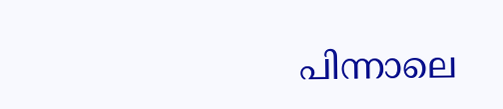പിന്നാലെ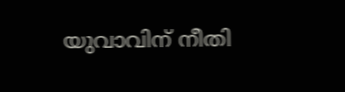യുവാവിന് നീതി